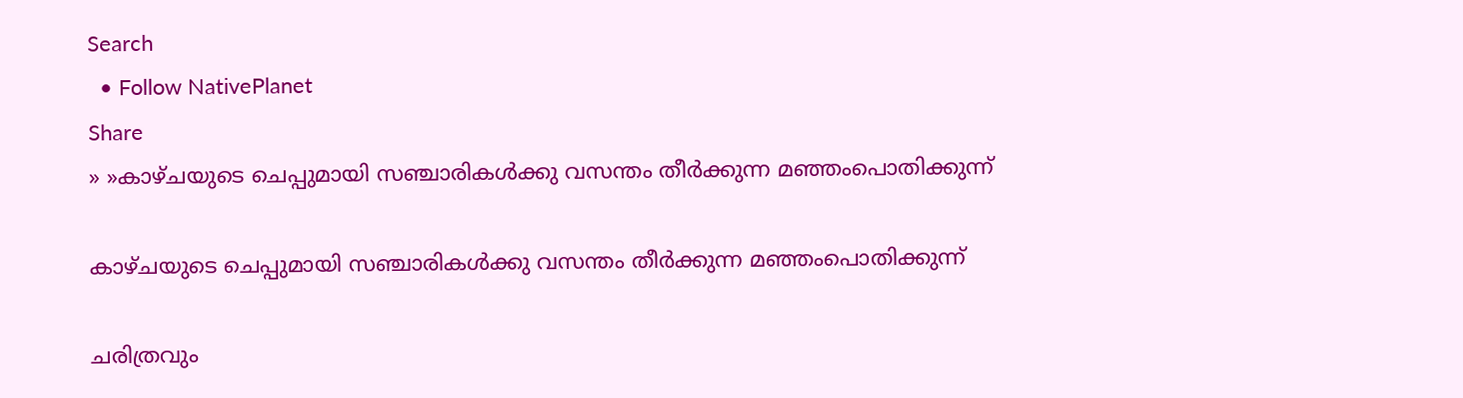Search
  • Follow NativePlanet
Share
» »കാഴ്ചയുടെ ചെപ്പുമായി സഞ്ചാരികള്‍ക്കു വസന്തം തീര്‍ക്കുന്ന മഞ്ഞംപൊതിക്കുന്ന്

കാഴ്ചയുടെ ചെപ്പുമായി സഞ്ചാരികള്‍ക്കു വസന്തം തീര്‍ക്കുന്ന മഞ്ഞംപൊതിക്കുന്ന്

ചരിത്രവും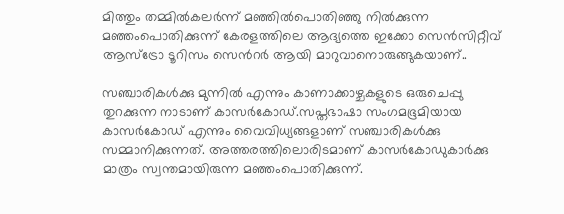മിത്തും തമ്മില്‍കലര്‍ന്ന് മഞ്ഞില്‍പൊതിഞ്ഞു നില്‍ക്കുന്ന മഞ്ഞംപൊതിക്കുന്ന് കേരളത്തിലെ ആദ്യത്തെ ഇക്കോ സെന്‍സിറ്റീവ് ആസ്‌ട്രോ ടൂറിസം സെന്‍റര്‍ ആയി മാറുവാനൊരുങ്ങുകയാണ്..

സഞ്ചാരികള്‍ക്കു മുന്നില്‍ എന്നും കാണാക്കാഴ്ചകളുടെ ഒരുചെപ്പു തുറക്കുന്ന നാടാണ് കാസര്‍കോഡ്.സപ്തഭാഷാ സംഗമഭൂമിയായ കാസര്‍കോഡ് എന്നും വൈവിധ്യങ്ങളാണ് സഞ്ചാരികള്‍ക്കു സമ്മാനിക്കുന്നത്. അത്തരത്തിലൊരിടമാണ് കാസര്‍കോഡുകാര്‍ക്കു മാത്രം സ്വന്തമായിരുന്ന മഞ്ഞംപൊതിക്കുന്ന്.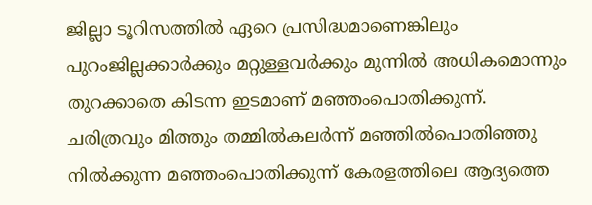ജില്ലാ ടൂറിസത്തില്‍ ഏറെ പ്രസിദ്ധമാണെങ്കിലും പുറംജില്ലക്കാര്‍ക്കും മറ്റുള്ളവര്‍ക്കും മുന്നില്‍ അധികമൊന്നും തുറക്കാതെ കിടന്ന ഇ‌ടമാണ് മഞ്ഞംപൊതിക്കുന്ന്.
ചരിത്രവും മിത്തും തമ്മില്‍കലര്‍ന്ന് മഞ്ഞില്‍പൊതിഞ്ഞു നില്‍ക്കുന്ന മഞ്ഞംപൊതിക്കുന്ന് കേരളത്തിലെ ആദ്യത്തെ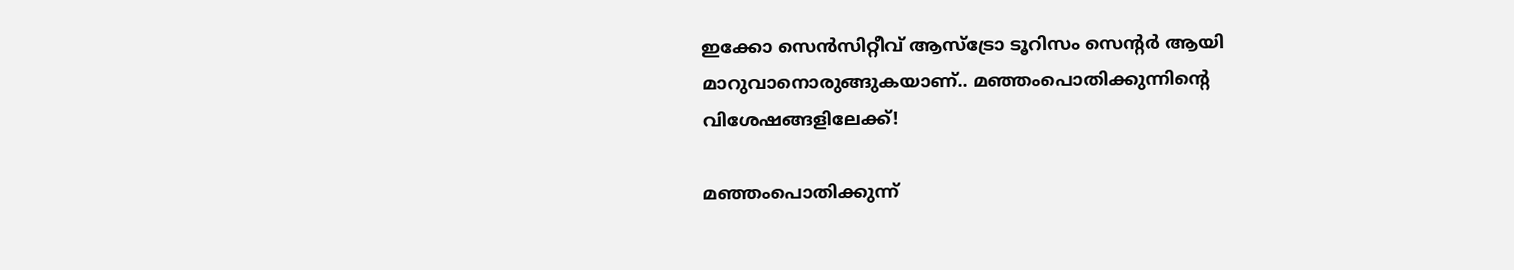ഇക്കോ സെന്‍സിറ്റീവ് ആസ്‌ട്രോ ടൂറിസം സെന്‍റര്‍ ആയി മാറുവാനൊരുങ്ങുകയാണ്.. മഞ്ഞംപൊതിക്കുന്നിന്‍റെ വിശേഷങ്ങളിലേക്ക്!

മഞ്ഞംപൊതിക്കുന്ന്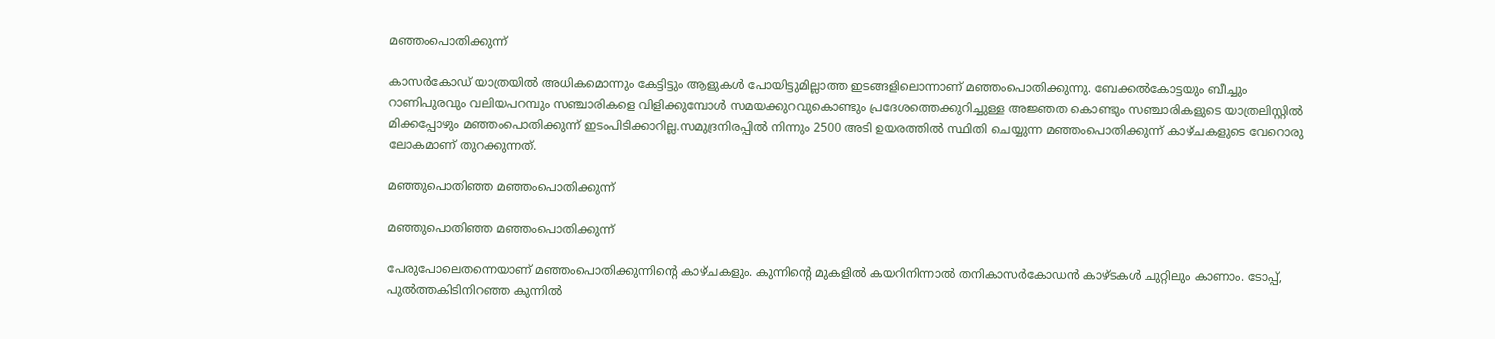മഞ്ഞംപൊതിക്കുന്ന്

കാസര്‍കോഡ് യാത്രയില്‍ അധികമൊന്നും കേട്ടിട്ടും ആളുകള്‍ പോയിട്ടുമില്ലാത്ത ഇ‌ടങ്ങളിലൊന്നാണ് മ‍ഞ്ഞംപൊതിക്കുന്നു. ബേക്കല്‍കോട്ടയും ബീച്ചും റാണിപുരവും വലിയപറമ്പും സഞ്ചാരികളെ വിളിക്കുമ്പോള്‍ സമയക്കുറവുകൊണ്ടും പ്രദേശത്തെക്കുറിച്ചുള്ള അ‍ജ്ഞത കൊണ്ടും സഞ്ചാരികളുടെ യാത്രലിസ്റ്റില്‍ മിക്കപ്പോഴും മഞ്ഞംപൊതിക്കുന്ന് ഇടംപി‌ടിക്കാറില്ല.സമുദ്രനിരപ്പില്‍ നിന്നും 2500 അടി ഉയരത്തില്‍ സ്ഥിതി ചെയ്യുന്ന മഞ്ഞംപൊതിക്കുന്ന് കാഴ്ചകളുടെ വേറൊരു ലോകമാണ് തുറക്കുന്നത്.

മഞ്ഞുപൊതിഞ്ഞ മഞ്ഞംപൊതിക്കുന്ന്

മഞ്ഞുപൊതിഞ്ഞ മഞ്ഞംപൊതിക്കുന്ന്

പേരുപോലെതന്നെയാണ് മഞ്ഞംപൊതിക്കുന്നിന്റെ കാഴ്ചകളും. കുന്നിന്‍റെ മുകളില്‍ കയറിനിന്നാല്‍ തനികാസര്‍കോഡന്‍ കാഴ്ടകള്‍ ചുറ്റിലും കാണാം. ടോപ്പ്, പുല്‍ത്തകിടിനിറഞ്ഞ കുന്നില്‍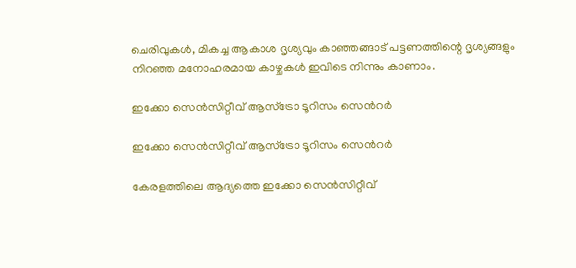ചെരിവുകള്‍, മികച്ച ആകാശ ദൃശ്യവും കാഞ്ഞങ്ങാട് പട്ടണത്തിന്റെ ദൃശ്യങ്ങളും നിറഞ്ഞ മനോഹരമായ കാഴ്ചകള്‍ ഇവിടെ നിന്നും കാണാം.

ഇക്കോ സെന്‍സിറ്റീവ് ആസ്‌ട്രോ ടൂറിസം സെന്‍റര്‍

ഇക്കോ സെന്‍സിറ്റീവ് ആസ്‌ട്രോ ടൂറിസം സെന്‍റര്‍

കേരളത്തിലെ ആദ്യത്തെ ഇക്കോ സെന്‍സിറ്റീവ്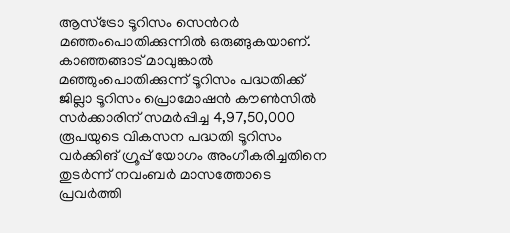ആസ്‌ട്രോ ടൂറിസം സെന്‍റര്‍ മഞ്ഞംപൊതിക്കുന്നില്‍ ഒരുങ്ങുകയാണ്. കാഞ്ഞങ്ങാട് മാവുങ്കാല്‍ മഞ്ഞുംപൊതിക്കുന്ന് ടൂറിസം പദ്ധതിക്ക് ജില്ലാ ടൂറിസം പ്രൊമോഷന്‍ കൗണ്‍സില്‍ സര്‍ക്കാരിന് സമര്‍പ്പിച്ച 4,97,50,000 രൂപയുടെ വികസന പദ്ധതി ടൂറിസം വര്‍ക്കിങ് ഗ്രൂപ്പ് യോഗം അംഗീകരിച്ചതിനെ തുടര്‍ന്ന് നവംബര്‍ മാസത്തോടെ പ്രവര്‍ത്തി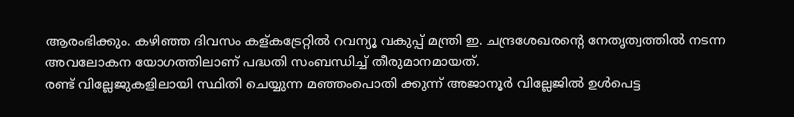ആരംഭിക്കും. കഴിഞ്ഞ ദിവസം കള്കട്രേറ്റില്‍ റവന്യൂ വകുപ്പ് മന്ത്രി ഇ. ചന്ദ്രശേഖരന്റെ നേതൃത്വത്തില്‍ നടന്ന അവലോകന യോഗത്തിലാണ് പദ്ധതി സംബന്ധിച്ച് തീരുമാനമായത്.
രണ്ട് വില്ലേജുകളിലായി സ്ഥിതി ചെയ്യുന്ന മഞ്ഞംപൊതി ക്കുന്ന് അജാനൂര്‍ വില്ലേജില്‍ ഉള്‍പെട്ട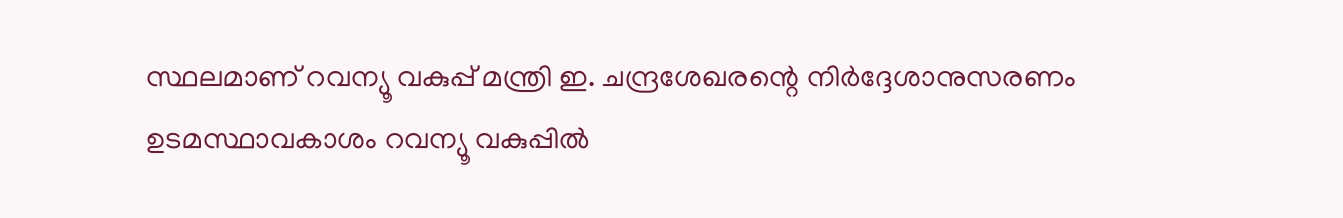സ്ഥലമാണ് റവന്യൂ വകുപ്പ് മന്ത്രി ഇ. ചന്ദ്രശേഖരന്റെ നിര്‍ദ്ദേശാനുസരണം ഉടമസ്ഥാവകാശം റവന്യൂ വകുപ്പില്‍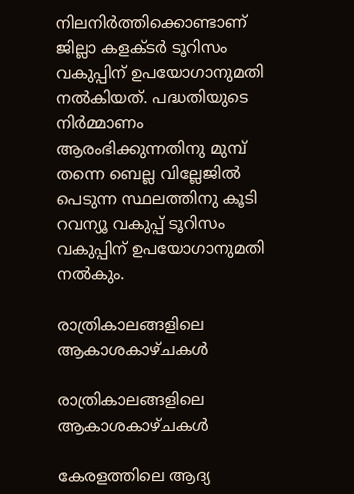നിലനിര്‍ത്തിക്കൊണ്ടാണ് ജില്ലാ കളക്ടര്‍ ടൂറിസം വകുപ്പിന് ഉപയോഗാനുമതി നല്‍കിയത്. പദ്ധതിയുടെ നിര്‍മ്മാണം ആരംഭിക്കുന്നതിനു മുമ്പ് തന്നെ ബെല്ല വില്ലേജില്‍ പെടുന്ന സ്ഥലത്തിനു കൂടി റവന്യൂ വകുപ്പ് ടൂറിസം വകുപ്പിന് ഉപയോഗാനുമതി നല്‍കും.

രാത്രികാലങ്ങളിലെ ആകാശകാഴ്ചകള്‍

രാത്രികാലങ്ങളിലെ ആകാശകാഴ്ചകള്‍

കേരളത്തിലെ ആദ്യ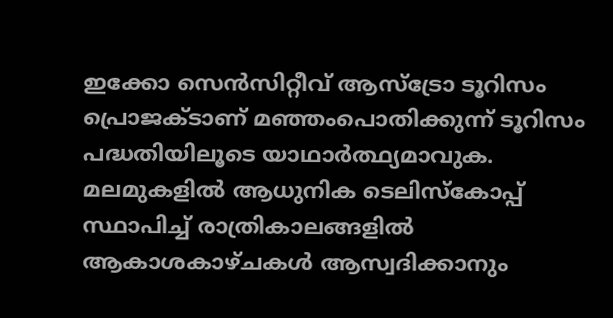ഇക്കോ സെന്‍സിറ്റീവ് ആസ്ട്രോ ടൂറിസം പ്രൊജക്ടാണ് മഞ്ഞംപൊതിക്കുന്ന് ടൂറിസം പദ്ധതിയിലൂടെ യാഥാര്‍ത്ഥ്യമാവുക. മലമുകളില്‍ ആധുനിക ടെലിസ്‌കോപ്പ് സ്ഥാപിച്ച് രാത്രികാലങ്ങളില്‍ ആകാശകാഴ്ചകള്‍ ആസ്വദിക്കാനും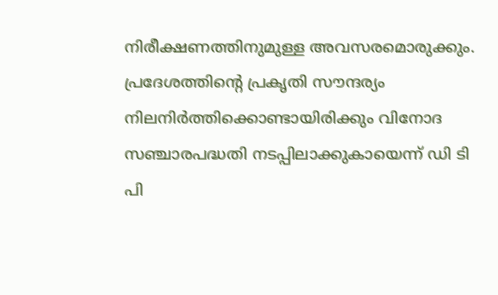നിരീക്ഷണത്തിനുമുള്ള അവസരമൊരുക്കും. പ്രദേശത്തിന്റെ പ്രകൃതി സൗന്ദര്യം നിലനിര്‍ത്തിക്കൊണ്ടായിരിക്കും വിനോദ സഞ്ചാരപദ്ധതി നടപ്പിലാക്കുകായെന്ന് ഡി ടി പി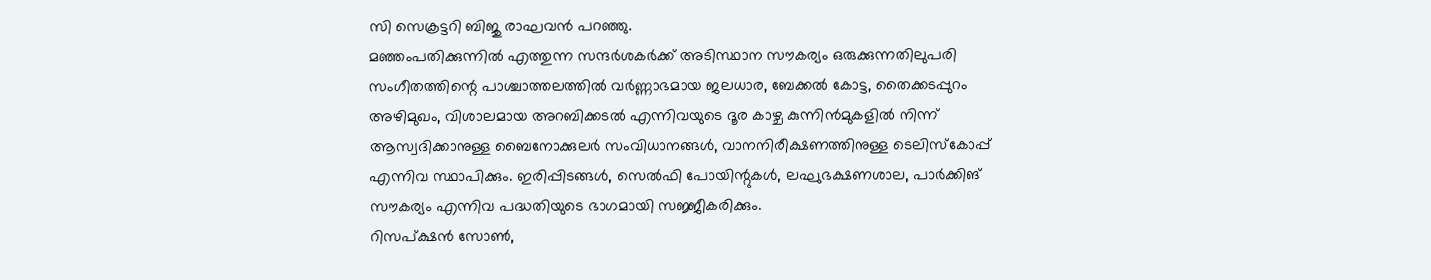സി സെക്രട്ടറി ബിജു രാഘവന്‍ പറഞ്ഞു.
മഞ്ഞംപതിക്കുന്നില്‍ എത്തുന്ന സന്ദര്‍ശകര്‍ക്ക് അടിസ്ഥാന സൗകര്യം ഒരുക്കുന്നതിലുപരി സംഗീതത്തിന്റെ പാശ്ചാത്തലത്തില്‍ വര്‍ണ്ണാഭമായ ജലധാര, ബേക്കല്‍ കോട്ട, തൈക്കടപ്പുറം അഴിമുഖം, വിശാലമായ അറബിക്കടല്‍ എന്നിവയുടെ ദൂര കാഴ്ച കുന്നിന്‍മുകളില്‍ നിന്ന് ആസ്വദിക്കാനുള്ള ബൈനോക്കുലര്‍ സംവിധാനങ്ങള്‍, വാനനിരീക്ഷണത്തിനുള്ള ടെലിസ്‌കോപ്പ് എന്നിവ സ്ഥാപിക്കും. ഇരിപ്പിടങ്ങള്‍, സെല്‍ഫി പോയിന്റുകള്‍, ലഘുഭക്ഷണശാല, പാര്‍ക്കിങ് സൗകര്യം എന്നിവ പദ്ധതിയുടെ ഭാഗമായി സജ്ജീകരിക്കും.
റിസപ്ക്ഷന്‍ സോണ്‍,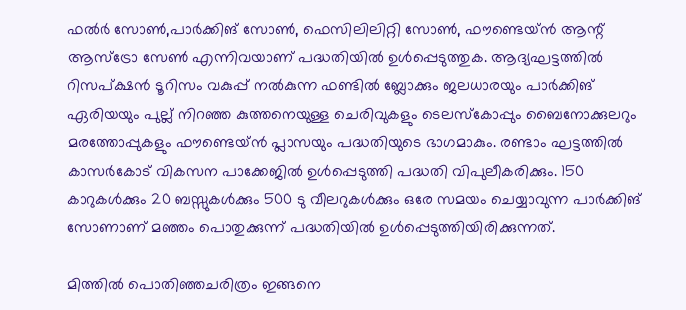ഫല്‍ര്‍ സോണ്‍,പാര്‍ക്കിങ് സോണ്‍, ഫെസിലിലിറ്റി സോണ്‍, ഫൗണ്ടെയ്ന്‍ ആന്റ് ആസ്ട്രോ സേണ്‍ എന്നിവയാണ് പദ്ധതിയില്‍ ഉള്‍പ്പെടുത്തുക. ആദ്യഘട്ടത്തില്‍ റിസപ്ക്ഷന്‍ ടൂറിസം വകുപ്പ് നല്‍കുന്ന ഫണ്ടില്‍ ബ്ലോക്കും ജലധാരയും പാര്‍ക്കിങ് ഏരിയയും പുല്ല് നിറഞ്ഞ കുത്തനെയുള്ള ചെരിവുകളും ടെലസ്‌കോപ്പും ബൈനോക്കുലറും മരത്തോപ്പുകളും ഫൗണ്ടെയ്ന്‍ പ്ലാസയും പദ്ധതിയുടെ ഭാഗമാകും. രണ്ടാം ഘട്ടത്തില്‍ കാസര്‍കോട് വികസന പാക്കേജില്‍ ഉള്‍പ്പെടുത്തി പദ്ധതി വിപുലീകരിക്കും. 150 കാറുകള്‍ക്കും 20 ബസ്സുകള്‍ക്കും 500 ടു വീലറുകള്‍ക്കും ഒരേ സമയം ചെയ്യാവുന്ന പാര്‍ക്കിങ് സോണാണ് മഞ്ഞം പൊതുക്കുന്ന് പദ്ധതിയില്‍ ഉള്‍പ്പെടുത്തിയിരിക്കുന്നത്.

മിത്തില്‍ പൊതിഞ്ഞചരിത്രം ഇങ്ങനെ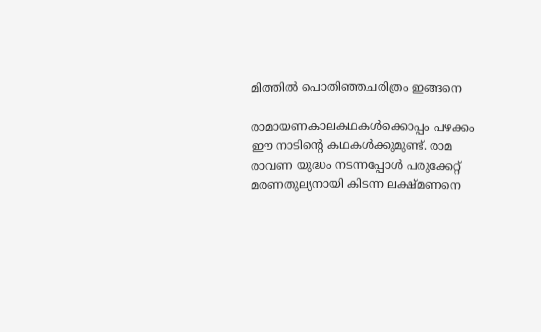മിത്തില്‍ പൊതിഞ്ഞചരിത്രം ഇങ്ങനെ

രാമായണകാലകഥകള്‍ക്കൊപ്പം പഴക്കം ഈ നാടിന്റെ കഥകള്‍ക്കുമുണ്ട്. രാമ രാവണ യുദ്ധം നടന്നപ്പോള്‍ പരുക്കേറ്റ് മരണതുല്യനായി കിടന്ന ലക്ഷ്മണനെ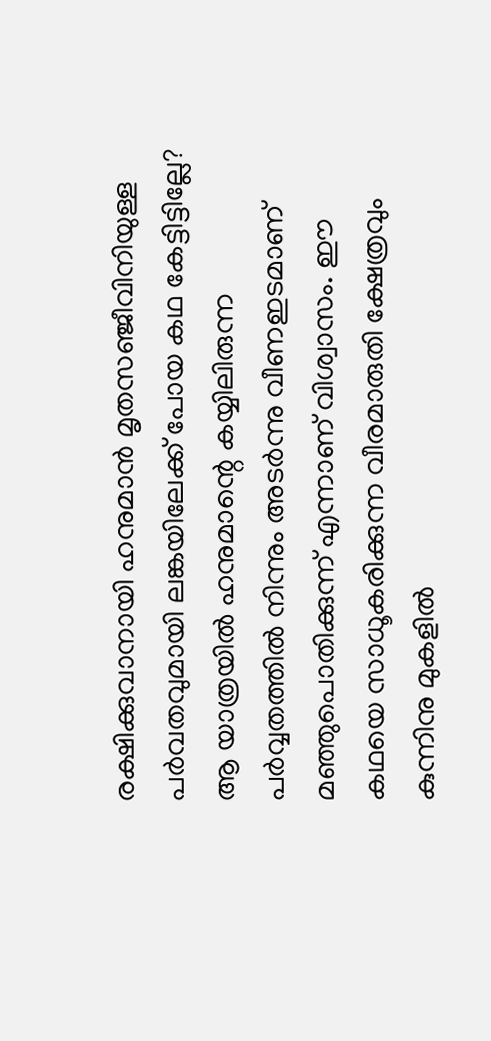രക്ഷിക്കുവാനായി ഹനുമാന്‍ മൃതസഞ്ജീവിനിയുള്ള പര്‍വതവുമായി ലങ്കയിലേക്ക് പോയ കഥ കേട്ടിട്ടില്ലേ? ആ യാത്രയില്‍ ഹനുമാന്റെ കയ്യിലിരുന്ന പര്‍വ്വതത്തില്‍ നിന്നും അടര്‍ന്നു വീണഇടമാണ് മഞ്ഞുപൊതിക്കുന്ന് എന്നാണ് വിശ്വാസം. ഈ കഥയെ സാധൂകരിക്കുന്ന വീരമാരുതി ക്ഷേത്രവും കുന്നിനു മുകളില്‍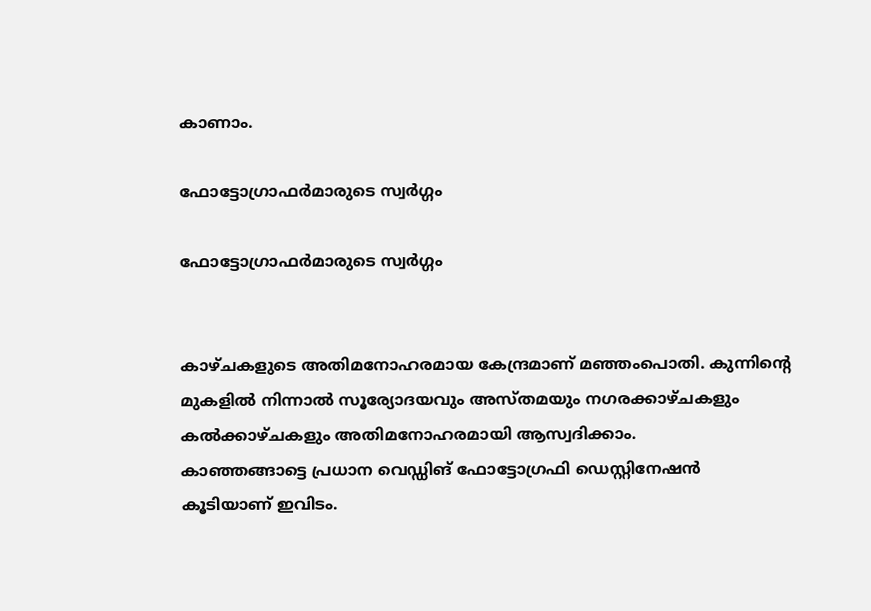കാണാം.

ഫോട്ടോഗ്രാഫര്‍മാരുടെ സ്വര്‍ഗ്ഗം

ഫോട്ടോഗ്രാഫര്‍മാരുടെ സ്വര്‍ഗ്ഗം


കാഴ്ചകളുടെ അതിമനോഹരമായ കേന്ദ്രമാണ് മ‍ഞ്ഞംപൊതി. കുന്നിന്‍റെ മുകളില്‍ നിന്നാല്‍ സൂര്യോദയവും അസ്തമയും നഗരക്കാഴ്ചകളും കല്‍ക്കാഴ്ചകളും അതിമനോഹരമായി ആസ്വദിക്കാം.
കാഞ്ഞങ്ങാ‌ട്ടെ പ്രധാന വെഡ്ഡിങ് ഫോട്ടോഗ്രഫി ഡെസ്റ്റിനേഷന്‍ കൂടിയാണ് ഇവിടം.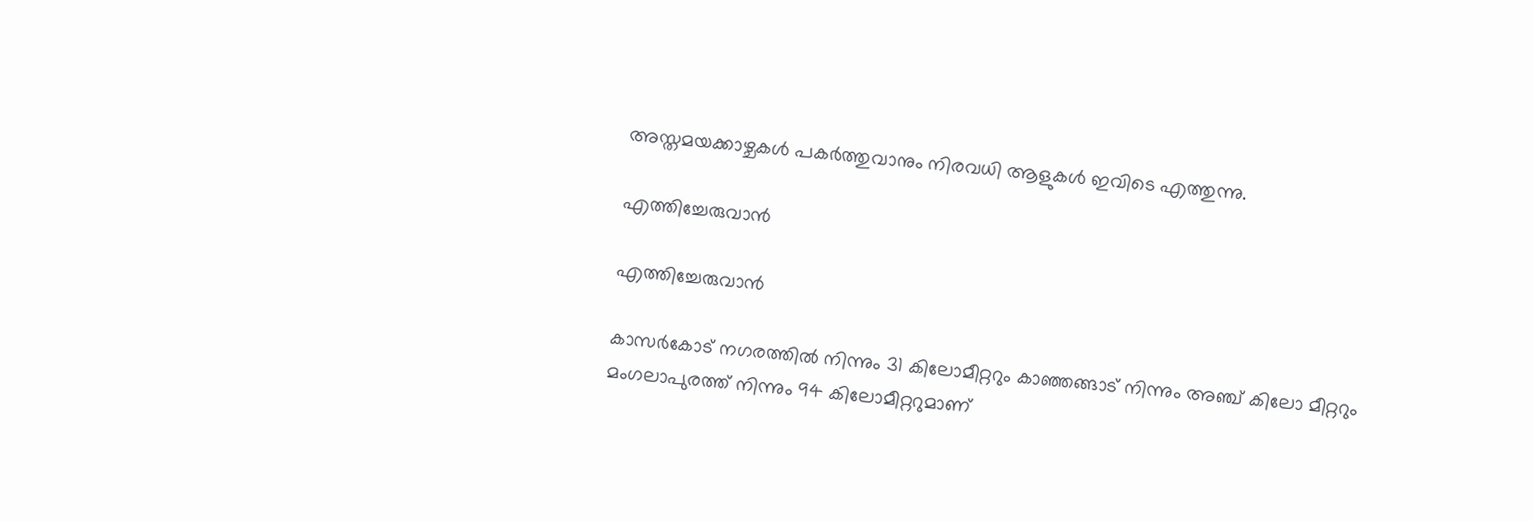അസ്തമയക്കാഴ്ചകള്‍ പകര്‍ത്തുവാനും നിരവധി ആളുകള്‍ ഇവിടെ എത്തുന്നു.

എത്തിച്ചേരുവാന്‍

എത്തിച്ചേരുവാന്‍

കാസര്‍കോട് നഗരത്തില്‍ നിന്നും 31 കിലോമീറ്ററും കാഞ്ഞങ്ങാട് നിന്നും അഞ്ച് കിലോ മീറ്ററും മംഗലാപുരത്ത് നിന്നും 94 കിലോമീറ്ററുമാണ്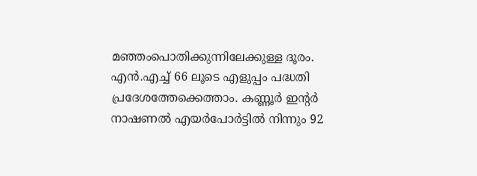മഞ്ഞംപൊതിക്കുന്നിലേക്കുള്ള ദൂരം. എന്‍.എച്ച് 66 ലൂടെ എളുപ്പം പദ്ധതി പ്രദേശത്തേക്കെത്താം. കണ്ണൂര്‍ ഇന്റര്‍ നാഷണല്‍ എയര്‍പോര്‍ട്ടില്‍ നിന്നും 92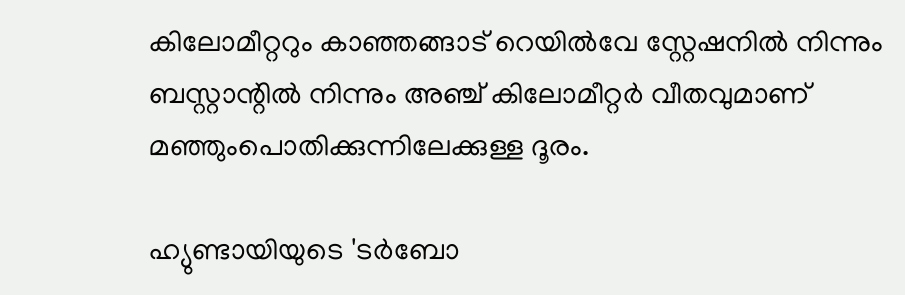കിലോമീറ്ററും കാഞ്ഞങ്ങാട് റെയില്‍വേ സ്റ്റേഷനില്‍ നിന്നും ബസ്റ്റാന്റില്‍ നിന്നും അഞ്ച് കിലോമീറ്റര്‍ വീതവുമാണ് മഞ്ഞുംപൊതിക്കുന്നിലേക്കുള്ള ദൂരം.

ഹ്യുണ്ടായിയുടെ 'ടർബോ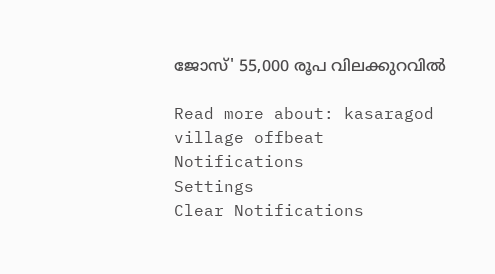ജോസ്' 55,000 രൂപ വിലക്കുറവിൽ

Read more about: kasaragod village offbeat
Notifications
Settings
Clear Notifications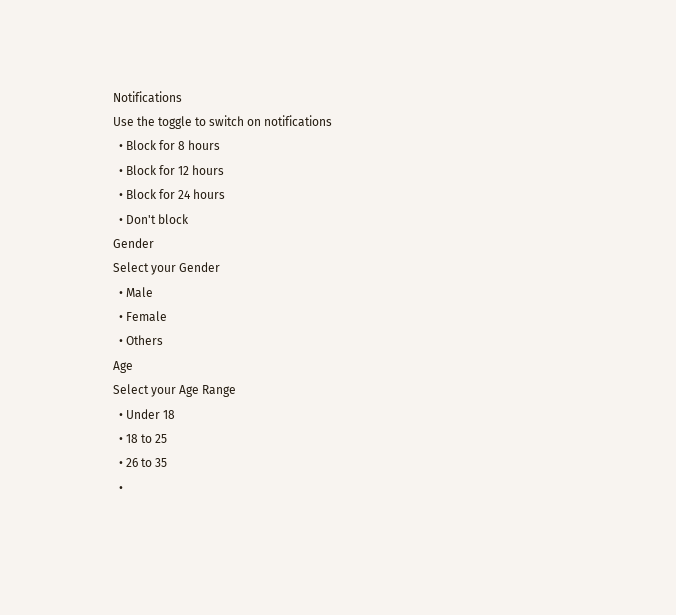Notifications
Use the toggle to switch on notifications
  • Block for 8 hours
  • Block for 12 hours
  • Block for 24 hours
  • Don't block
Gender
Select your Gender
  • Male
  • Female
  • Others
Age
Select your Age Range
  • Under 18
  • 18 to 25
  • 26 to 35
  •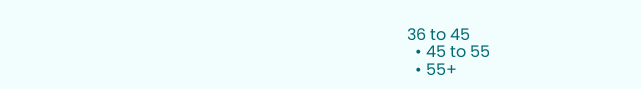36 to 45
  • 45 to 55
  • 55+